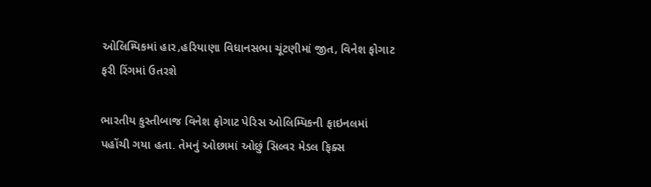ઓલિમ્પિકમાં હાર,હરિયાણા વિધાનસભા ચૂંટણીમાં જીત, વિનેશ ફોગાટ ફરી રિંગમાં ઉતરશે

ભારતીય કુસ્તીબાજ વિનેશ ફોગાટ પેરિસ ઓલિમ્પિકની ફાઇનલમાં પહોંચી ગયા હતા. તેમનું ઓછામાં ઓછું સિલ્વર મેડલ ફિક્સ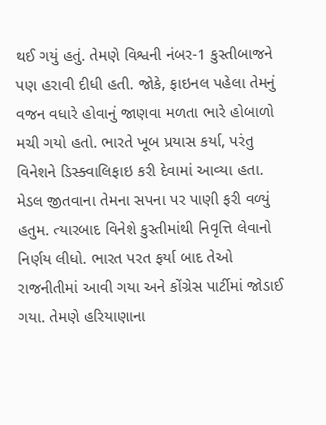થઈ ગયું હતું. તેમણે વિશ્વની નંબર-1 કુસ્તીબાજને પણ હરાવી દીધી હતી. જોકે, ફાઇનલ પહેલા તેમનું વજન વધારે હોવાનું જાણવા મળતા ભારે હોબાળો મચી ગયો હતો. ભારતે ખૂબ પ્રયાસ કર્યા, પરંતુ વિનેશને ડિસ્ક્વાલિફાઇ કરી દેવામાં આવ્યા હતા. મેડલ જીતવાના તેમના સપના પર પાણી ફરી વળ્યું હતુમ. ત્યારબાદ વિનેશે કુસ્તીમાંથી નિવૃત્તિ લેવાનો નિર્ણય લીધો. ભારત પરત ફર્યા બાદ તેઓ રાજનીતીમાં આવી ગયા અને કોંગ્રેસ પાર્ટીમાં જોડાઈ ગયા. તેમણે હરિયાણાના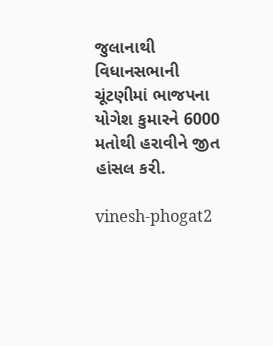જુલાનાથી વિધાનસભાની ચૂંટણીમાં ભાજપના યોગેશ કુમારને 6000 મતોથી હરાવીને જીત હાંસલ કરી.

vinesh-phogat2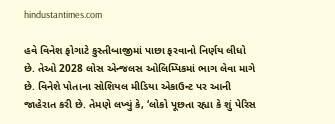hindustantimes.com

હવે વિનેશ ફોગાટે કુસ્તીબાજીમાં પાછા ફરવાનો નિર્ણય લીધો છે. તેઓ 2028 લોસ એન્જલસ ઓલિમ્પિકમાં ભાગ લેવા માગે છે. વિનેશે પોતાના સોશિયલ મીડિયા એકાઉન્ટ પર આની જાહેરાત કરી છે. તેમણે લખ્યું કે, ‘લોકો પૂછતા રહ્યા કે શું પેરિસ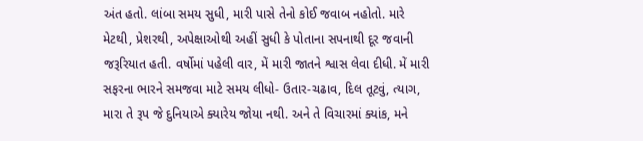અંત હતો. લાંબા સમય સુધી, મારી પાસે તેનો કોઈ જવાબ નહોતો. મારે મેટથી, પ્રેશરથી, અપેક્ષાઓથી અહીં સુધી કે પોતાના સપનાથી દૂર જવાની જરૂરિયાત હતી. વર્ષોમાં પહેલી વાર, મેં મારી જાતને શ્વાસ લેવા દીધી. મેં મારી સફરના ભારને સમજવા માટે સમય લીધો- ઉતાર-ચઢાવ, દિલ તૂટવું, ત્યાગ, મારા તે રૂપ જે દુનિયાએ ક્યારેય જોયા નથી. અને તે વિચારમાં ક્યાંક, મને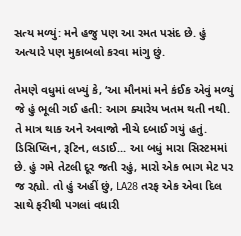સત્ય મળ્યું: મને હજુ પણ આ રમત પસંદ છે. હું અત્યારે પણ મુકાબલો કરવા માંગુ છું.

તેમણે વધુમાં લખ્યું કે, ‘આ મૌનમાં મને કંઈક એવું મળ્યું જે હું ભૂલી ગઈ હતી: આગ ક્યારેય ખતમ થતી નથી. તે માત્ર થાક અને અવાજો નીચે દબાઈ ગયું હતું. ડિસિપ્લિન, રૂટિન, લડાઈ... આ બધું મારા સિસ્ટમમાં છે. હું ગમે તેટલી દૂર જતી રહું, મારો એક ભાગ મેટ પર જ રહ્યો. તો હું અહીં છું, LA28 તરફ એક એવા દિલ સાથે ફરીથી પગલાં વધારી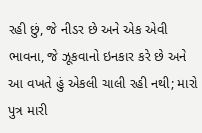રહી છું, જે નીડર છે અને એક એવી ભાવના, જે ઝૂકવાનો ઇનકાર કરે છે અને આ વખતે હું એકલી ચાલી રહી નથી; મારો પુત્ર મારી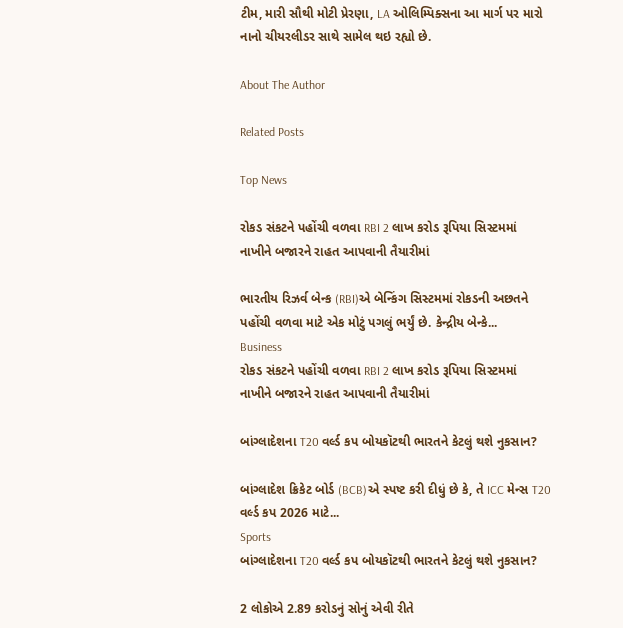ટીમ, મારી સૌથી મોટી પ્રેરણા, LA ઓલિમ્પિક્સના આ માર્ગ પર મારો નાનો ચીયરલીડર સાથે સામેલ થઇ રહ્યો છે.

About The Author

Related Posts

Top News

રોકડ સંકટને પહોંચી વળવા RBI 2 લાખ કરોડ રૂપિયા સિસ્ટમમાં નાખીને બજારને રાહત આપવાની તૈયારીમાં

ભારતીય રિઝર્વ બેન્ક (RBI)એ બેન્કિંગ સિસ્ટમમાં રોકડની અછતને પહોંચી વળવા માટે એક મોટું પગલું ભર્યું છે. કેન્દ્રીય બેન્કે...
Business
રોકડ સંકટને પહોંચી વળવા RBI 2 લાખ કરોડ રૂપિયા સિસ્ટમમાં નાખીને બજારને રાહત આપવાની તૈયારીમાં

બાંગ્લાદેશના T20 વર્લ્ડ કપ બોયકૉટથી ભારતને કેટલું થશે નુકસાન?

બાંગ્લાદેશ ક્રિકેટ બોર્ડ (BCB)એ સ્પષ્ટ કરી દીધું છે કે, તે ICC મેન્સ T20 વર્લ્ડ કપ 2026 માટે...
Sports
બાંગ્લાદેશના T20 વર્લ્ડ કપ બોયકૉટથી ભારતને કેટલું થશે નુકસાન?

2 લોકોએ 2.89 કરોડનું સોનું એવી રીતે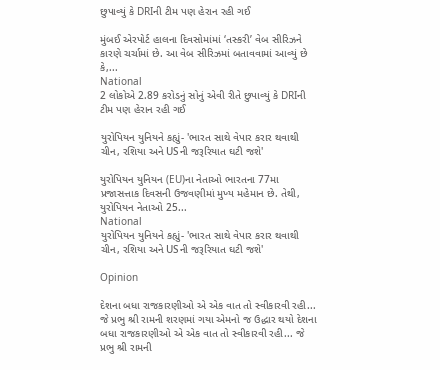છુપાવ્યું કે DRIની ટીમ પણ હેરાન રહી ગઈ

મુંબઈ એરપોર્ટ હાલના દિવસોમાંમાં ‘તસ્કરી’ વેબ સીરિઝને કારણે ચર્ચામાં છે. આ વેબ સીરિઝમાં બતાવવામાં આવ્યું છે કે,...
National
2 લોકોએ 2.89 કરોડનું સોનું એવી રીતે છુપાવ્યું કે DRIની ટીમ પણ હેરાન રહી ગઈ

યુરોપિયન યુનિયને કહ્યું- 'ભારત સાથે વેપાર કરાર થવાથી ચીન, રશિયા અને USની જરૂરિયાત ઘટી જશે'

યુરોપિયન યુનિયન (EU)ના નેતાઓ ભારતના 77મા પ્રજાસત્તાક દિવસની ઉજવણીમાં મુખ્ય મહેમાન છે. તેથી, યુરોપિયન નેતાઓ 25...
National
યુરોપિયન યુનિયને કહ્યું- 'ભારત સાથે વેપાર કરાર થવાથી ચીન, રશિયા અને USની જરૂરિયાત ઘટી જશે'

Opinion

દેશના બધા રાજકારણીઓ એ એક વાત તો સ્વીકારવી રહી... જે પ્રભુ શ્રી રામની શરણમાં ગયા એમનો જ ઉદ્ધાર થયો દેશના બધા રાજકારણીઓ એ એક વાત તો સ્વીકારવી રહી... જે પ્રભુ શ્રી રામની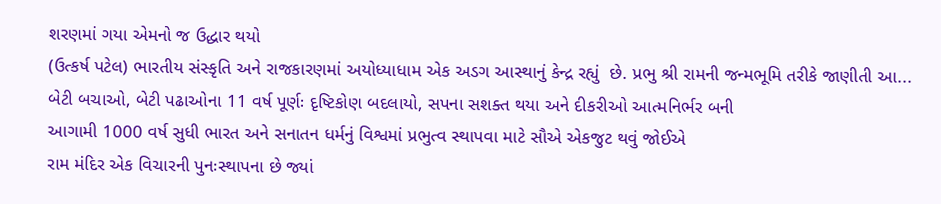શરણમાં ગયા એમનો જ ઉદ્ધાર થયો
(ઉત્કર્ષ પટેલ) ભારતીય સંસ્કૃતિ અને રાજકારણમાં અયોધ્યાધામ એક અડગ આસ્થાનું કેન્દ્ર રહ્યું  છે. પ્રભુ શ્રી રામની જન્મભૂમિ તરીકે જાણીતી આ...
બેટી બચાઓ, બેટી પઢાઓના 11 વર્ષ પૂર્ણઃ દૃષ્ટિકોણ બદલાયો, સપના સશક્ત થયા અને દીકરીઓ આત્મનિર્ભર બની
આગામી 1000 વર્ષ સુધી ભારત અને સનાતન ધર્મનું વિશ્વમાં પ્રભુત્વ સ્થાપવા માટે સૌએ એકજુટ થવું જોઈએ
રામ મંદિર એક વિચારની પુનઃસ્થાપના છે જ્યાં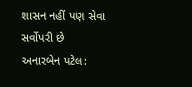શાસન નહીં પણ સેવા સર્વોપરી છે
અનારબેન પટેલ: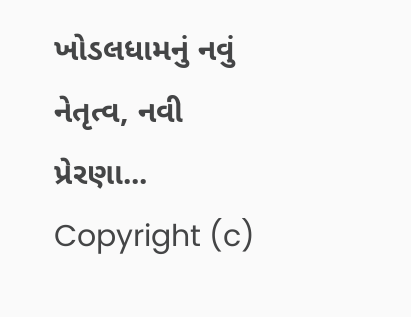ખોડલધામનું નવું નેતૃત્વ, નવી પ્રેરણા...
Copyright (c)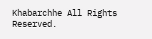Khabarchhe All Rights Reserved.